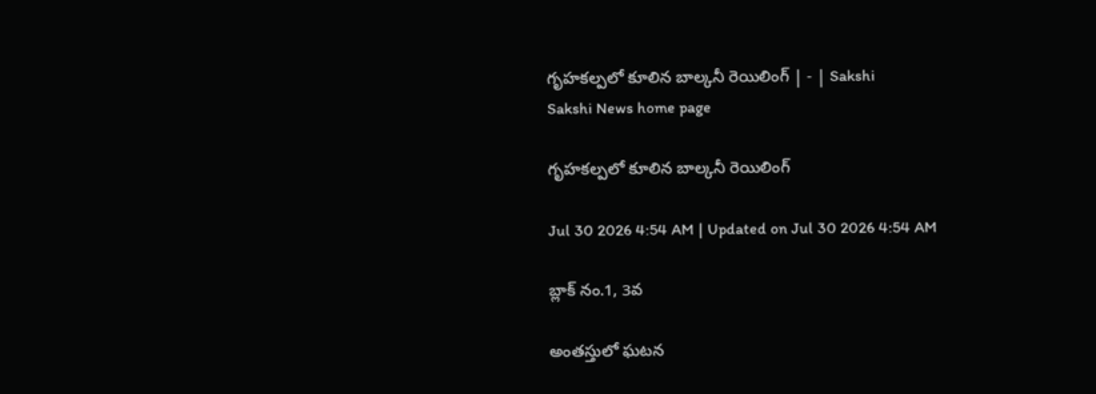గృహకల్పలో కూలిన బాల్కనీ రెయిలింగ్‌ | - | Sakshi
Sakshi News home page

గృహకల్పలో కూలిన బాల్కనీ రెయిలింగ్‌

Jul 30 2026 4:54 AM | Updated on Jul 30 2026 4:54 AM

బ్లాక్‌ నం.1, 3వ

అంతస్తులో ఘటన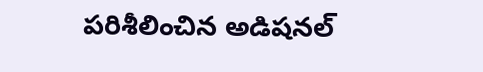పరిశీలించిన అడిషనల్‌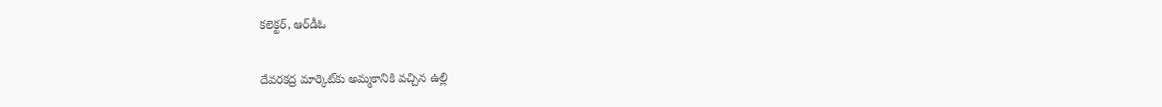కలెక్టర్‌, ఆర్‌డీఓ

దేవరకద్ర మార్కెట్‌కు అమ్మకానికి వచ్చిన ఉల్లి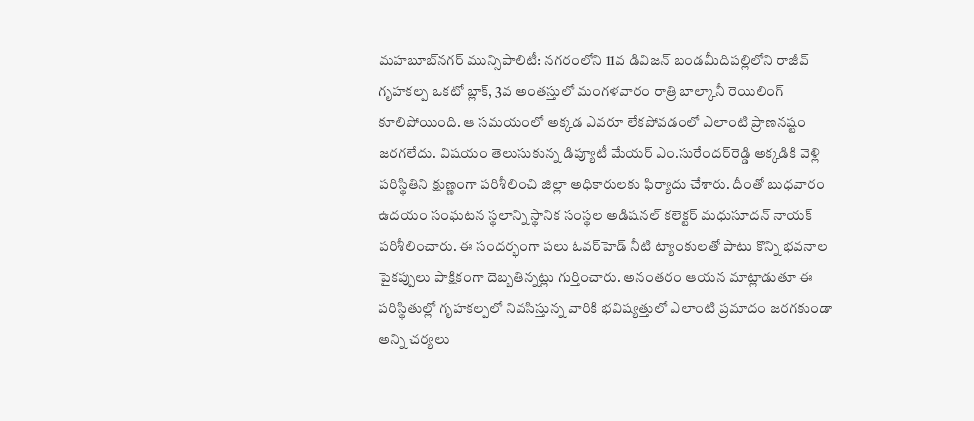మహబూబ్‌నగర్‌ మున్సిపాలిటీ: నగరంలోని 11వ డివిజన్‌ బండమీదిపల్లిలోని రాజీవ్‌ గృహకల్ప ఒకటో బ్లాక్‌, 3వ అంతస్తులో మంగళవారం రాత్రి బాల్కానీ రెయిలింగ్‌ కూలిపోయింది. ఆ సమయంలో అక్కడ ఎవరూ లేకపోవడంలో ఎలాంటి ప్రాణనష్టం జరగలేదు. విషయం తెలుసుకున్న డిప్యూటీ మేయర్‌ ఎం.సురేందర్‌రెడ్డి అక్కడికి వెళ్లి పరిస్థితిని క్షుణ్ణంగా పరిశీలించి జిల్లా అధికారులకు ఫిర్యాదు చేశారు. దీంతో బుధవారం ఉదయం సంఘటన స్థలాన్ని స్థానిక సంస్థల అడిషనల్‌ కలెక్టర్‌ మధుసూదన్‌ నాయక్‌ పరిశీలించారు. ఈ సందర్భంగా పలు ఓవర్‌హెడ్‌ నీటి ట్యాంకులతో పాటు కొన్ని భవనాల పైకప్పులు పాక్షికంగా దెబ్బతిన్నట్లు గుర్తించారు. అనంతరం ఆయన మాట్లాడుతూ ఈ పరిస్థితుల్లో గృహకల్పలో నివసిస్తున్న వారికి భవిష్యత్తులో ఎలాంటి ప్రమాదం జరగకుండా అన్ని చర్యలు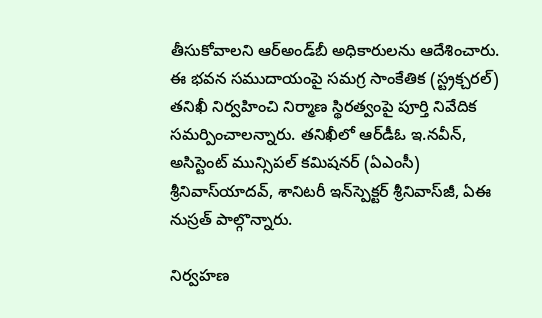తీసుకోవాలని ఆర్‌అండ్‌బీ అధికారులను ఆదేశించారు. ఈ భవన సముదాయంపై సమగ్ర సాంకేతిక (స్ట్రక్చరల్‌) తనిఖీ నిర్వహించి నిర్మాణ స్థిరత్వంపై పూర్తి నివేదిక సమర్పించాలన్నారు. తనిఖీలో ఆర్‌డీఓ ఇ.నవీన్‌, అసిస్టెంట్‌ మున్సిపల్‌ కమిషనర్‌ (ఏఎంసీ) శ్రీనివాస్‌యాదవ్‌, శానిటరీ ఇన్‌స్పెక్టర్‌ శ్రీనివాస్‌జీ, ఏఈ నుస్రత్‌ పాల్గొన్నారు.

నిర్వహణ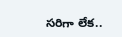సరిగా లేక..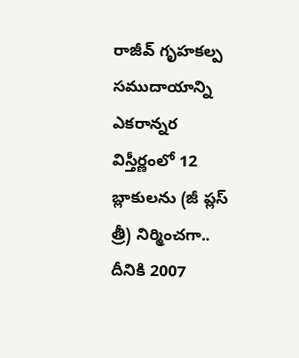రాజీవ్‌ గృహకల్ప సముదాయాన్ని ఎకరాన్నర విస్తీర్ణంలో 12 బ్లాకులను (జీ ప్లస్‌ త్రీ) నిర్మించగా.. దీనికి 2007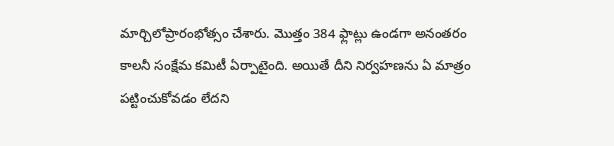మార్చిలోప్రారంభోత్సం చేశారు. మొత్తం 384 ఫ్లాట్లు ఉండగా అనంతరం కాలనీ సంక్షేమ కమిటీ ఏర్పాటైంది. అయితే దీని నిర్వహణను ఏ మాత్రం పట్టించుకోవడం లేదని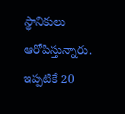స్థానికులు ఆరోపిస్తున్నారు. ఇప్పటికే 20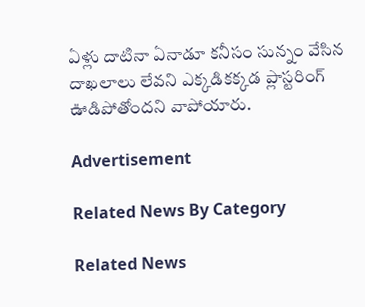ఏళ్లు దాటినా ఏనాడూ కనీసం సున్నం వేసిన దాఖలాలు లేవని ఎక్కడికక్కడ ప్లాస్టరింగ్‌ ఊడిపోతోందని వాపోయారు.

Advertisement

Related News By Category

Related News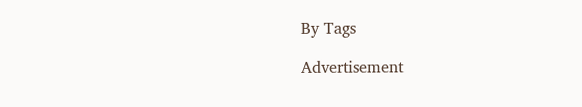By Tags

Advertisement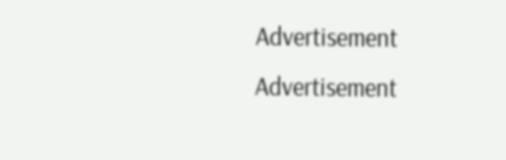Advertisement
Advertisement